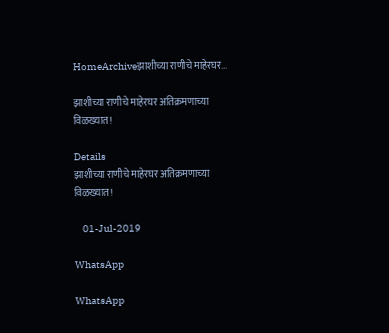HomeArchiveझाशीच्या राणीचे माहेरघर...

झाशीच्या राणीचे माहेरघर अतिक्रमणाच्या विळख्यात!

Details
झाशीच्या राणीचे माहेरघर अतिक्रमणाच्या विळख्यात!

    01-Jul-2019

WhatsApp

WhatsApp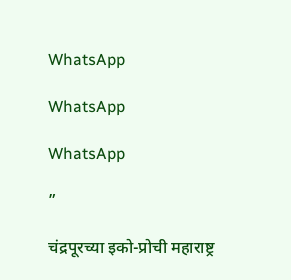WhatsApp

WhatsApp

WhatsApp

”

चंद्रपूरच्या इको-प्रोची महाराष्ट्र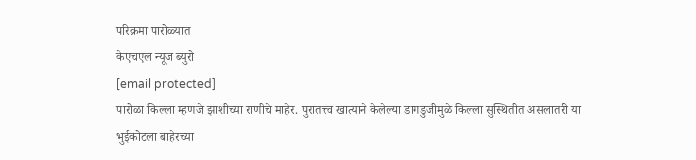परिक्रमा पारोळ्यात
केएचएल न्यूज ब्युरो
[email protected]
पारोळा किल्ला म्हणजे झाशीच्या राणीचे माहेर. पुरातत्त्व खात्याने केलेल्या डागडुजीमुळे किल्ला सुस्थितीत असलातरी या भुईकोटला बाहेरच्या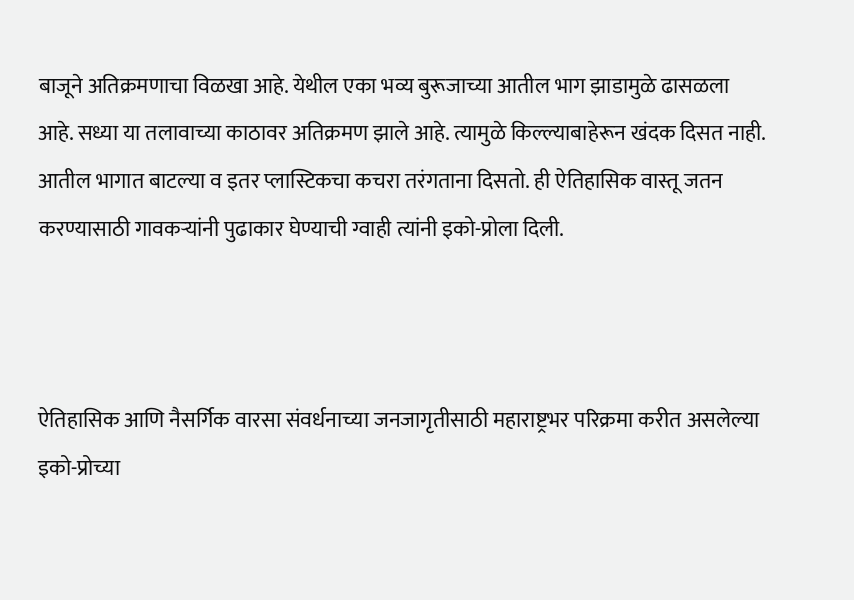बाजूने अतिक्रमणाचा विळखा आहे. येथील एका भव्य बुरूजाच्या आतील भाग झाडामुळे ढासळला आहे. सध्या या तलावाच्या काठावर अतिक्रमण झाले आहे. त्यामुळे किल्ल्याबाहेरून खंदक दिसत नाही. आतील भागात बाटल्या व इतर प्लास्टिकचा कचरा तरंगताना दिसतो. ही ऐतिहासिक वास्तू जतन करण्यासाठी गावकऱ्यांनी पुढाकार घेण्याची ग्वाही त्यांनी इको-प्रोला दिली.



ऐतिहासिक आणि नैसर्गिक वारसा संवर्धनाच्या जनजागृतीसाठी महाराष्ट्रभर परिक्रमा करीत असलेल्या इको-प्रोच्या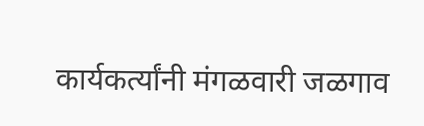कार्यकर्त्यांनी मंगळवारी जळगाव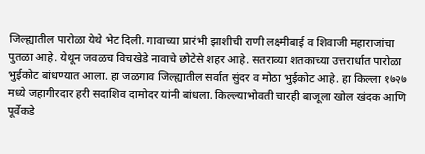जिल्ह्यातील पारोळा येथे भेट दिली. गावाच्या प्रारंभी झाशीची राणी लक्ष्मीबाई व शिवाजी महाराजांचा पुतळा आहे. येथून जवळच विचखेडे नावाचे छोटेसे शहर आहे. सतराव्या शतकाच्या उत्तरार्धात पारोळा भुईकोट बांधण्यात आला. हा जळगाव जिल्ह्यातील सर्वात सुंदर व मोठा भुईकोट आहे. हा किल्ला १७२७ मध्ये जहागीरदार हरी सदाशिव दामोदर यांनी बांधला. किल्ल्याभोवती चारही बाजूला खोल खंदक आणि पूर्वेकडे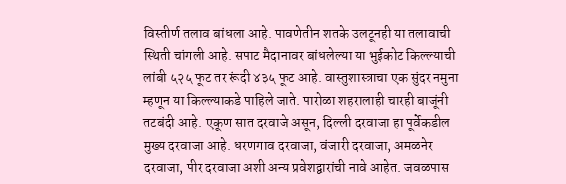विस्तीर्ण तलाव बांधला आहे. पावणेतीन शतके उलटूनही या तलावाची स्थिती चांगली आहे. सपाट मैदानावर बांधलेल्या या भुईकोट किल्ल्याची लांबी ५२५ फूट तर रूंदी ४३५ फूट आहे. वास्तुशास्त्राचा एक सुंदर नमुना म्हणून या किल्ल्याकडे पाहिले जाते. पारोळा शहरालाही चारही बाजूंनी तटबंदी आहे. एकूण सात दरवाजे असून, दिल्ली दरवाजा हा पूर्वेकडील मुख्य दरवाजा आहे. धरणगाव दरवाजा, वंजारी दरवाजा, अमळनेर दरवाजा, पीर दरवाजा अशी अन्य प्रवेशद्वारांची नावे आहेत. जवळपास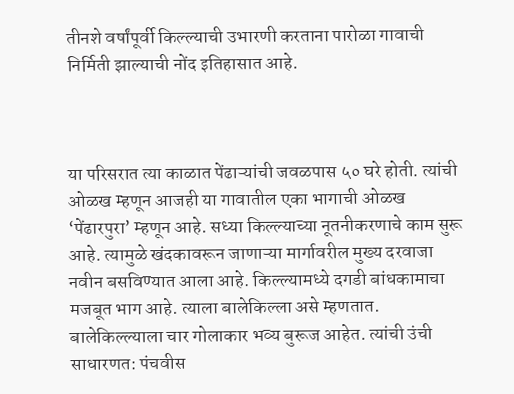तीनशे वर्षांपूर्वी किल्ल्याची उभारणी करताना पारोळा गावाची निर्मिती झाल्याची नोंद इतिहासात आहे.



या परिसरात त्या काळात पेंढाऱ्यांची जवळपास ५० घरे होती. त्यांची ओळख म्हणून आजही या गावातील एका भागाची ओळख ‘पेंढारपुरा’ म्हणून आहे. सध्या किल्ल्याच्या नूतनीकरणाचे काम सुरू आहे. त्यामुळे खंदकावरून जाणाऱ्या मार्गावरील मुख्य दरवाजा नवीन बसविण्यात आला आहे. किल्ल्यामध्ये दगडी बांधकामाचा मजबूत भाग आहे. त्याला बालेकिल्ला असे म्हणतात. बालेकिल्ल्याला चार गोलाकार भव्य बुरूज आहेत. त्यांची उंची साधारणत: पंचवीस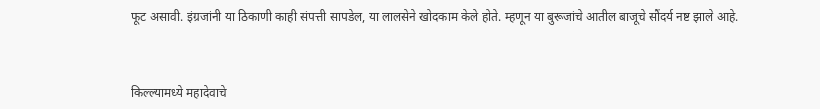फूट असावी. इंग्रजांनी या ठिकाणी काही संपत्ती सापडेल, या लालसेने खोदकाम केले होते. म्हणून या बुरूजांचे आतील बाजूचे सौंदर्य नष्ट झाले आहे.



किल्ल्यामध्ये महादेवाचे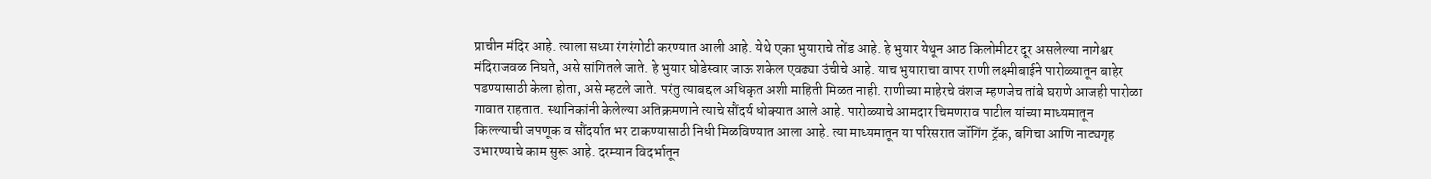प्राचीन मंदिर आहे. त्याला सध्या रंगरंगोटी करण्यात आली आहे. येथे एका भुयाराचे तोंड आहे. हे भुयार येथून आठ किलोमीटर दूर असलेल्या नागेश्वर मंदिराजवळ निघते, असे सांगितले जाते. हे भुयार घोडेस्वार जाऊ शकेल एवढ्या उंचीचे आहे. याच भुयाराचा वापर राणी लक्ष्मीबाईने पारोळ्यातून बाहेर पडण्यासाठी केला होता, असे म्हटले जाते. परंतु त्याबद्दल अधिकृत अशी माहिती मिळत नाही. राणीच्या माहेरचे वंशज म्हणजेच तांबे घराणे आजही पारोळा गावात राहतात. स्थानिकांनी केलेल्या अतिक्रमणाने त्याचे सौंदर्य धोक्यात आले आहे. पारोळ्याचे आमदार चिमणराव पाटील यांच्या माध्यमातून किल्ल्याची जपणूक व सौंदर्यात भर टाकण्यासाठी निधी मिळविण्यात आला आहे. त्या माध्यमातून या परिसरात जॉगिंग ट्रॅक, बगिचा आणि नाट्यगृह उभारण्याचे काम सुरू आहे. दरम्यान विदर्भातून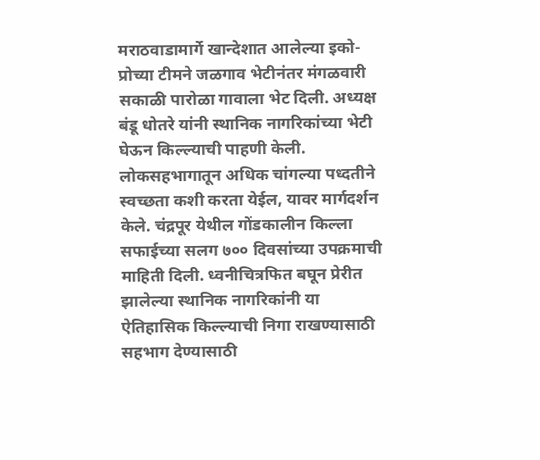मराठवाडामार्गे खान्देशात आलेल्या इको-प्रोच्या टीमने जळगाव भेटीनंतर मंगळवारी सकाळी पारोळा गावाला भेट दिली. अध्यक्ष बंडू धोतरे यांनी स्थानिक नागरिकांच्या भेटी घेऊन किल्ल्याची पाहणी केली. लोकसहभागातून अधिक चांगल्या पध्दतीने स्वच्छता कशी करता येईल, यावर मार्गदर्शन केले. चंद्रपूर येथील गोंडकालीन किल्ला सफाईच्या सलग ७०० दिवसांच्या उपक्रमाची माहिती दिली. ध्वनीचित्रफित बघून प्रेरीत झालेल्या स्थानिक नागरिकांनी या ऐतिहासिक किल्ल्याची निगा राखण्यासाठी सहभाग देण्यासाठी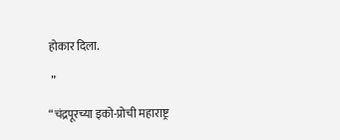होकार दिला.

 ”

“चंद्रपूरच्या इको-प्रोची महाराष्ट्र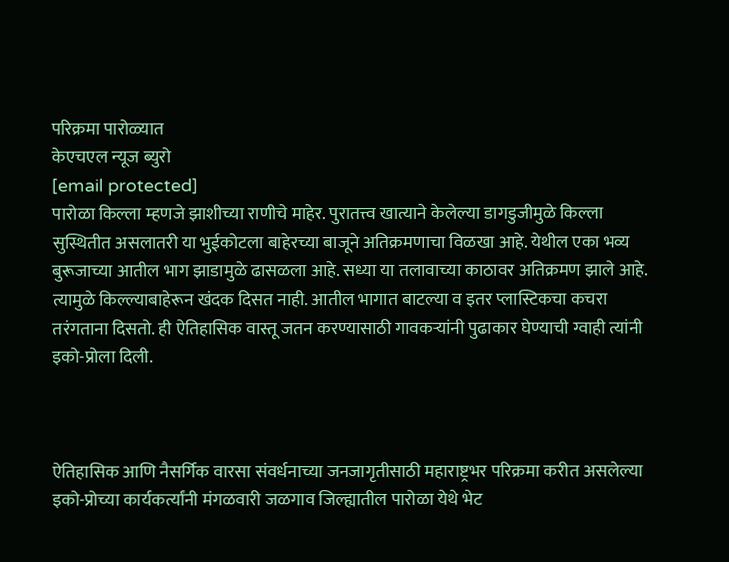परिक्रमा पारोळ्यात
केएचएल न्यूज ब्युरो
[email protected]
पारोळा किल्ला म्हणजे झाशीच्या राणीचे माहेर. पुरातत्त्व खात्याने केलेल्या डागडुजीमुळे किल्ला सुस्थितीत असलातरी या भुईकोटला बाहेरच्या बाजूने अतिक्रमणाचा विळखा आहे. येथील एका भव्य बुरूजाच्या आतील भाग झाडामुळे ढासळला आहे. सध्या या तलावाच्या काठावर अतिक्रमण झाले आहे. त्यामुळे किल्ल्याबाहेरून खंदक दिसत नाही. आतील भागात बाटल्या व इतर प्लास्टिकचा कचरा तरंगताना दिसतो. ही ऐतिहासिक वास्तू जतन करण्यासाठी गावकऱ्यांनी पुढाकार घेण्याची ग्वाही त्यांनी इको-प्रोला दिली.



ऐतिहासिक आणि नैसर्गिक वारसा संवर्धनाच्या जनजागृतीसाठी महाराष्ट्रभर परिक्रमा करीत असलेल्या इको-प्रोच्या कार्यकर्त्यांनी मंगळवारी जळगाव जिल्ह्यातील पारोळा येथे भेट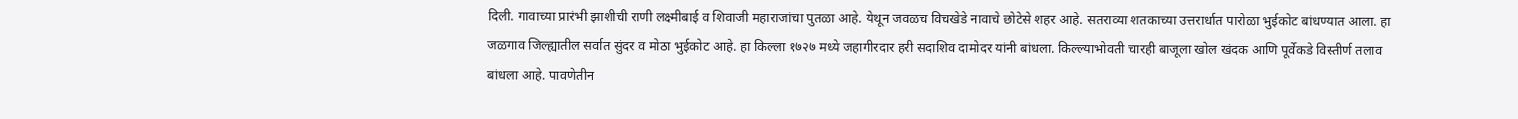दिली. गावाच्या प्रारंभी झाशीची राणी लक्ष्मीबाई व शिवाजी महाराजांचा पुतळा आहे. येथून जवळच विचखेडे नावाचे छोटेसे शहर आहे. सतराव्या शतकाच्या उत्तरार्धात पारोळा भुईकोट बांधण्यात आला. हा जळगाव जिल्ह्यातील सर्वात सुंदर व मोठा भुईकोट आहे. हा किल्ला १७२७ मध्ये जहागीरदार हरी सदाशिव दामोदर यांनी बांधला. किल्ल्याभोवती चारही बाजूला खोल खंदक आणि पूर्वेकडे विस्तीर्ण तलाव बांधला आहे. पावणेतीन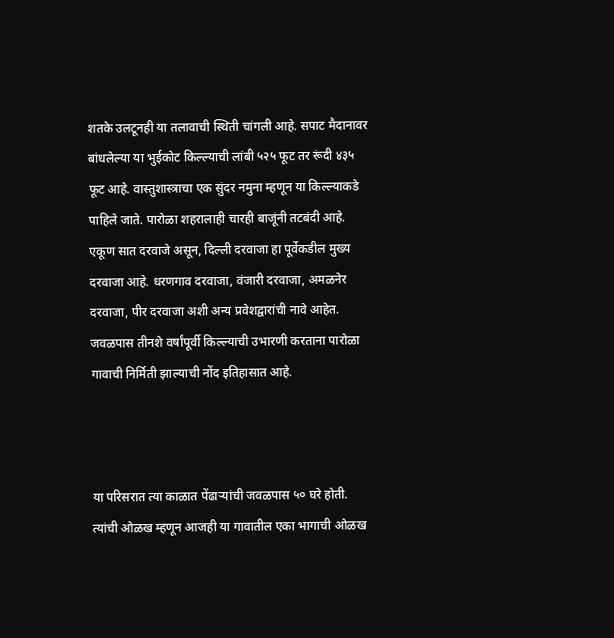शतके उलटूनही या तलावाची स्थिती चांगली आहे. सपाट मैदानावर बांधलेल्या या भुईकोट किल्ल्याची लांबी ५२५ फूट तर रूंदी ४३५ फूट आहे. वास्तुशास्त्राचा एक सुंदर नमुना म्हणून या किल्ल्याकडे पाहिले जाते. पारोळा शहरालाही चारही बाजूंनी तटबंदी आहे. एकूण सात दरवाजे असून, दिल्ली दरवाजा हा पूर्वेकडील मुख्य दरवाजा आहे. धरणगाव दरवाजा, वंजारी दरवाजा, अमळनेर दरवाजा, पीर दरवाजा अशी अन्य प्रवेशद्वारांची नावे आहेत. जवळपास तीनशे वर्षांपूर्वी किल्ल्याची उभारणी करताना पारोळा गावाची निर्मिती झाल्याची नोंद इतिहासात आहे.



या परिसरात त्या काळात पेंढाऱ्यांची जवळपास ५० घरे होती. त्यांची ओळख म्हणून आजही या गावातील एका भागाची ओळख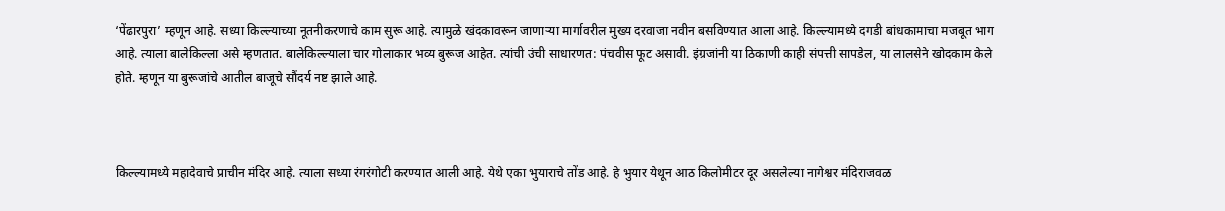‘पेंढारपुरा’ म्हणून आहे. सध्या किल्ल्याच्या नूतनीकरणाचे काम सुरू आहे. त्यामुळे खंदकावरून जाणाऱ्या मार्गावरील मुख्य दरवाजा नवीन बसविण्यात आला आहे. किल्ल्यामध्ये दगडी बांधकामाचा मजबूत भाग आहे. त्याला बालेकिल्ला असे म्हणतात. बालेकिल्ल्याला चार गोलाकार भव्य बुरूज आहेत. त्यांची उंची साधारणत: पंचवीस फूट असावी. इंग्रजांनी या ठिकाणी काही संपत्ती सापडेल, या लालसेने खोदकाम केले होते. म्हणून या बुरूजांचे आतील बाजूचे सौंदर्य नष्ट झाले आहे.



किल्ल्यामध्ये महादेवाचे प्राचीन मंदिर आहे. त्याला सध्या रंगरंगोटी करण्यात आली आहे. येथे एका भुयाराचे तोंड आहे. हे भुयार येथून आठ किलोमीटर दूर असलेल्या नागेश्वर मंदिराजवळ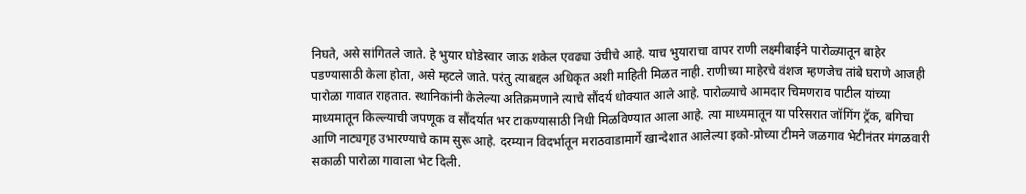निघते, असे सांगितले जाते. हे भुयार घोडेस्वार जाऊ शकेल एवढ्या उंचीचे आहे. याच भुयाराचा वापर राणी लक्ष्मीबाईने पारोळ्यातून बाहेर पडण्यासाठी केला होता, असे म्हटले जाते. परंतु त्याबद्दल अधिकृत अशी माहिती मिळत नाही. राणीच्या माहेरचे वंशज म्हणजेच तांबे घराणे आजही पारोळा गावात राहतात. स्थानिकांनी केलेल्या अतिक्रमणाने त्याचे सौंदर्य धोक्यात आले आहे. पारोळ्याचे आमदार चिमणराव पाटील यांच्या माध्यमातून किल्ल्याची जपणूक व सौंदर्यात भर टाकण्यासाठी निधी मिळविण्यात आला आहे. त्या माध्यमातून या परिसरात जॉगिंग ट्रॅक, बगिचा आणि नाट्यगृह उभारण्याचे काम सुरू आहे. दरम्यान विदर्भातून मराठवाडामार्गे खान्देशात आलेल्या इको-प्रोच्या टीमने जळगाव भेटीनंतर मंगळवारी सकाळी पारोळा गावाला भेट दिली.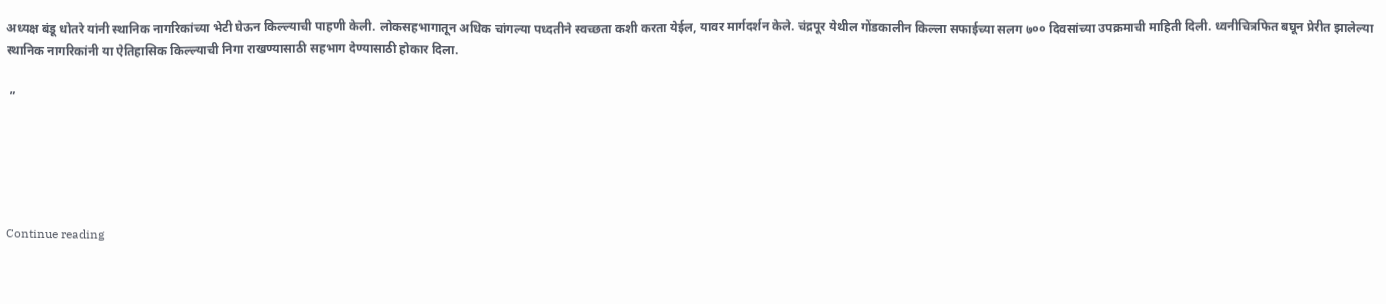अध्यक्ष बंडू धोतरे यांनी स्थानिक नागरिकांच्या भेटी घेऊन किल्ल्याची पाहणी केली. लोकसहभागातून अधिक चांगल्या पध्दतीने स्वच्छता कशी करता येईल, यावर मार्गदर्शन केले. चंद्रपूर येथील गोंडकालीन किल्ला सफाईच्या सलग ७०० दिवसांच्या उपक्रमाची माहिती दिली. ध्वनीचित्रफित बघून प्रेरीत झालेल्या स्थानिक नागरिकांनी या ऐतिहासिक किल्ल्याची निगा राखण्यासाठी सहभाग देण्यासाठी होकार दिला.

 ”





Continue reading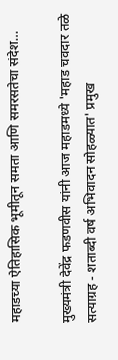महाडच्या ऐतिहासिक भूमीतून समता आणि समरसतेचा संदेश…

मुख्यमंत्री देवेंद्र फडणवीस यांनी आज महाडमध्ये 'महाड चवदार तळे सत्याग्रह - शताब्दी वर्ष अभिवादन सोहळ्यात' प्रमुख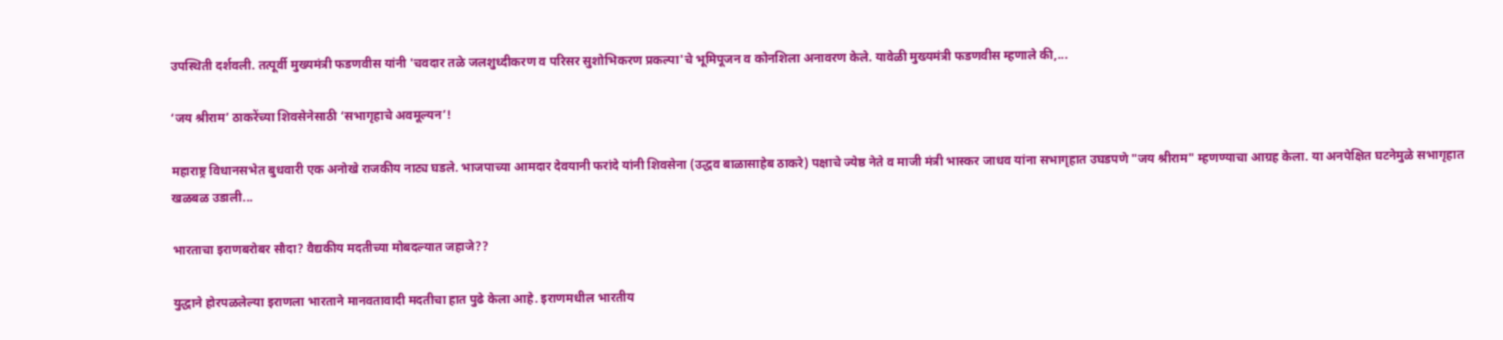उपस्थिती दर्शवली. तत्पूर्वी मुख्यमंत्री फडणवीस यांनी 'चवदार तळे जलशुध्दीकरण व परिसर सुशोभिकरण प्रकल्पा'चे भूमिपूजन व कोनशिला अनावरण केले. यावेळी मुख्यमंत्री फडणवीस म्हणाले की,...

‘जय श्रीराम’ ठाकरेंच्या शिवसेनेसाठी ‘सभागृहाचे अवमूल्यन’!

महाराष्ट्र विधानसभेत बुधवारी एक अनोखे राजकीय नाट्य घडले. भाजपाच्या आमदार देवयानी फरांदे यांनी शिवसेना (उद्धव बाळासाहेब ठाकरे) पक्षाचे ज्येष्ठ नेते व माजी मंत्री भास्कर जाधव यांना सभागृहात उघडपणे "जय श्रीराम" म्हणण्याचा आग्रह केला. या अनपेक्षित घटनेमुळे सभागृहात खळबळ उडाली...

भारताचा इराणबरोबर सौदा? वैद्यकीय मदतीच्या मोबदल्यात जहाजे??

युद्धाने होरपळलेल्या इराणला भारताने मानवतावादी मदतीचा हात पुढे केला आहे. इराणमधील भारतीय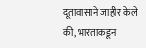दूतावासाने जाहीर केले की, भारताकडून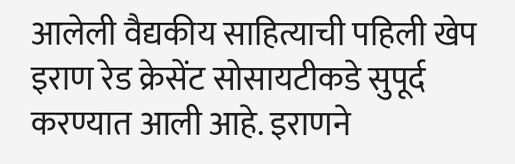आलेली वैद्यकीय साहित्याची पहिली खेप इराण रेड क्रेसेंट सोसायटीकडे सुपूर्द करण्यात आली आहे. इराणने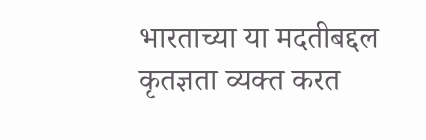भारताच्या या मदतीबद्दल कृतज्ञता व्यक्त करत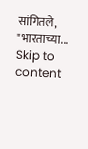सांगितले, "भारताच्या...
Skip to content